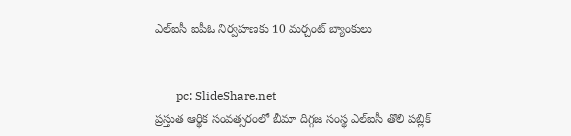ఎల్‌ఐసీ ఐపీఓ నిర్వహణకు 10 మర్చంట్‌ బ్యాంకులు


       pc: SlideShare.net
ప్రస్తుత ఆర్థిక సంవత్సరంలో బీమా దిగ్గజ సంస్థ ఎల్‌ఐసీ తొలి పబ్లిక్‌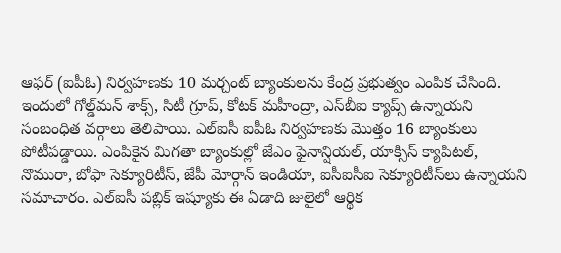ఆఫర్‌ (ఐపీఓ) నిర్వహణకు 10 మర్చంట్‌ బ్యాంకులను కేంద్ర ప్రభుత్వం ఎంపిక చేసింది. ఇందులో గోల్డ్‌మన్‌ శాక్స్‌, సిటీ గ్రూప్‌, కోటక్‌ మహీంద్రా, ఎస్‌బీఐ క్యాప్స్‌ ఉన్నాయని సంబంధిత వర్గాలు తెలిపాయి. ఎల్‌ఐసీ ఐపీఓ నిర్వహణకు మొత్తం 16 బ్యాంకులు పోటీపడ్డాయి. ఎంపికైన మిగతా బ్యాంకుల్లో జేఎం ఫైనాన్షియల్‌, యాక్సిస్‌ క్యాపిటల్‌, నొమురా, బోఫా సెక్యూరిటీస్‌, జేపీ మోర్గాన్‌ ఇండియా, ఐసీఐసీఐ సెక్యూరిటీస్‌లు ఉన్నాయని సమాచారం. ఎల్‌ఐసీ పబ్లిక్‌ ఇష్యూకు ఈ ఏడాది జులైలో ఆర్థిక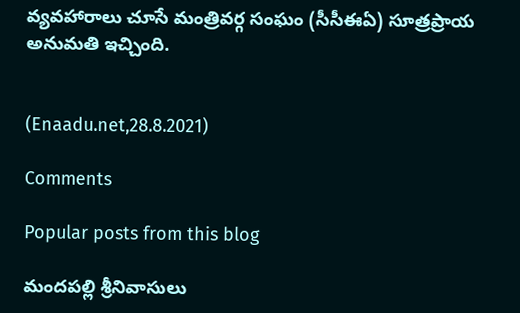వ్యవహారాలు చూసే మంత్రివర్గ సంఘం (సీసీఈఏ) సూత్రప్రాయ అనుమతి ఇచ్చింది.


(Enaadu.net,28.8.2021)

Comments

Popular posts from this blog

మందపల్లి శ్రీనివాసులు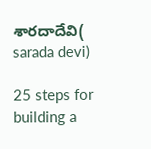శారదాదేవి( sarada devi)

25 steps for building a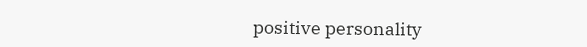positive personality